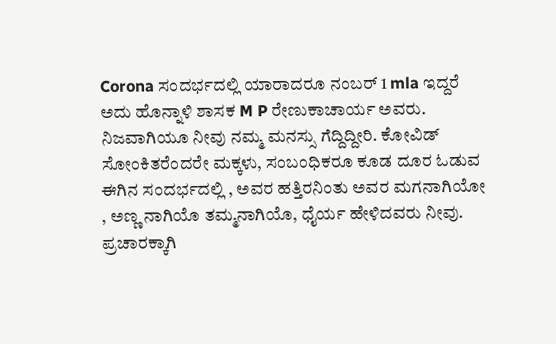Corona ಸಂದರ್ಭದಲ್ಲಿ ಯಾರಾದರೂ ನಂಬರ್ 1 mla ಇದ್ದರೆ ಅದು ಹೊನ್ನಾಳಿ ಶಾಸಕ M P ರೇಣುಕಾಚಾರ್ಯ ಅವರು. ನಿಜವಾಗಿಯೂ ನೀವು ನಮ್ಮ ಮನಸ್ಸು ಗೆದ್ದಿದ್ದೀರಿ. ಕೋವಿಡ್ ಸೋಂಕಿತರೆಂದರೇ ಮಕ್ಕಳು, ಸಂಬಂಧಿಕರೂ ಕೂಡ ದೂರ ಓಡುವ ಈಗಿನ ಸಂದರ್ಭದಲ್ಲಿ , ಅವರ ಹತ್ತಿರನಿಂತು ಅವರ ಮಗನಾಗಿಯೋ , ಅಣ್ಣ ನಾಗಿಯೊ ತಮ್ಮನಾಗಿಯೊ, ಧೈರ್ಯ ಹೇಳಿದವರು ನೀವು.
ಪ್ರಚಾರಕ್ಕಾಗಿ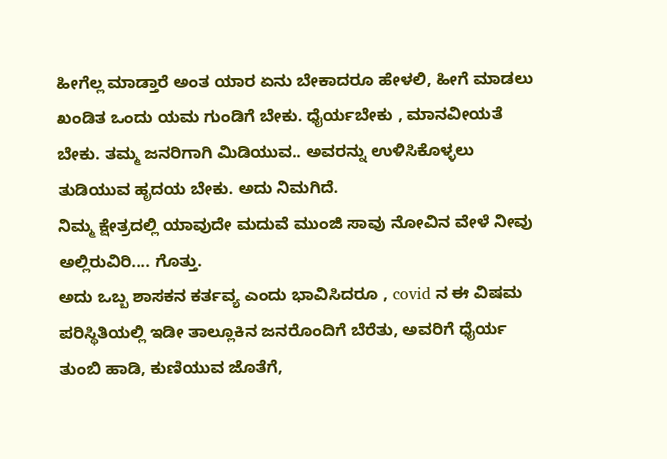ಹೀಗೆಲ್ಲ ಮಾಡ್ತಾರೆ ಅಂತ ಯಾರ ಏನು ಬೇಕಾದರೂ ಹೇಳಲಿ, ಹೀಗೆ ಮಾಡಲು ಖಂಡಿತ ಒಂದು ಯಮ ಗುಂಡಿಗೆ ಬೇಕು. ಧೈರ್ಯಬೇಕು , ಮಾನವೀಯತೆ ಬೇಕು. ತಮ್ಮ ಜನರಿಗಾಗಿ ಮಿಡಿಯುವ.. ಅವರನ್ನು ಉಳಿಸಿಕೊಳ್ಳಲು ತುಡಿಯುವ ಹೃದಯ ಬೇಕು. ಅದು ನಿಮಗಿದೆ.
ನಿಮ್ಮ ಕ್ಷೇತ್ರದಲ್ಲಿ ಯಾವುದೇ ಮದುವೆ ಮುಂಜಿ ಸಾವು ನೋವಿನ ವೇಳೆ ನೀವು ಅಲ್ಲಿರುವಿರಿ.... ಗೊತ್ತು.
ಅದು ಒಬ್ಬ ಶಾಸಕನ ಕರ್ತವ್ಯ ಎಂದು ಭಾವಿಸಿದರೂ , covid ನ ಈ ವಿಷಮ ಪರಿಸ್ಥಿತಿಯಲ್ಲಿ ಇಡೀ ತಾಲ್ಲೂಕಿನ ಜನರೊಂದಿಗೆ ಬೆರೆತು, ಅವರಿಗೆ ಧೈರ್ಯ ತುಂಬಿ ಹಾಡಿ, ಕುಣಿಯುವ ಜೊತೆಗೆ,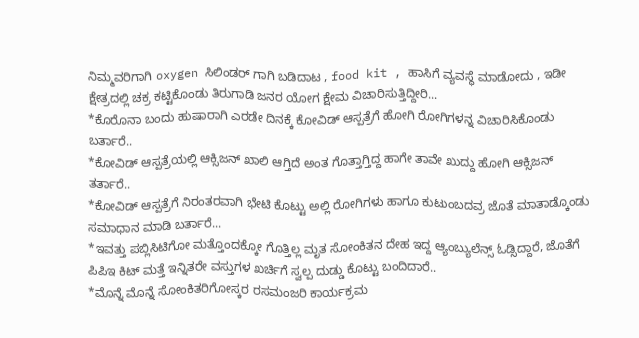ನಿಮ್ಮವರಿಗಾಗಿ oxygen ಸಿಲಿಂಡರ್ ಗಾಗಿ ಬಡಿದಾಟ , food kit , ಹಾಸಿಗೆ ವ್ಯವಸ್ಥೆ ಮಾಡೋದು , ಇಡೀ ಕ್ಷೇತ್ರದಲ್ಲಿ ಚಕ್ರ ಕಟ್ಟಿಕೊಂಡು ತಿರುಗಾಡಿ ಜನರ ಯೋಗ ಕ್ಷೇಮ ವಿಚಾರಿಸುತ್ತಿದ್ದೀರಿ...
*ಕೊರೊನಾ ಬಂದು ಹುಷಾರಾಗಿ ಎರಡೇ ದಿನಕ್ಕೆ ಕೋವಿಡ್ ಆಸ್ಪತ್ರೆಗೆ ಹೋಗಿ ರೋಗಿಗಳನ್ನ ವಿಚಾರಿಸಿಕೊಂಡು ಬರ್ತಾರೆ..
*ಕೋವಿಡ್ ಆಸ್ಪತ್ರೆಯಲ್ಲಿ ಆಕ್ಸಿಜನ್ ಖಾಲಿ ಆಗ್ತಿದೆ ಅಂತ ಗೊತ್ತಾಗ್ತಿದ್ದ ಹಾಗೇ ತಾವೇ ಖುದ್ದು ಹೋಗಿ ಆಕ್ಸಿಜನ್ ತರ್ತಾರೆ..
*ಕೋವಿಡ್ ಆಸ್ಪತ್ರೆಗೆ ನಿರಂತರವಾಗಿ ಭೇಟಿ ಕೊಟ್ಟು ಅಲ್ಲಿ ರೋಗಿಗಳು ಹಾಗೂ ಕುಟುಂಬದವ್ರ ಜೊತೆ ಮಾತಾಡ್ಕೊಂಡು ಸಮಾಧಾನ ಮಾಡಿ ಬರ್ತಾರೆ...
*ಇವತ್ತು ಪಬ್ಲಿಸಿಟಿಗೋ ಮತ್ತೊಂದಕ್ಕೋ ಗೊತ್ತಿಲ್ಲ ಮೃತ ಸೋಂಕಿತನ ದೇಹ ಇದ್ದ ಆ್ಯಂಬ್ಯುಲೆನ್ಸ್ ಓಡ್ಸಿದ್ದಾರೆ, ಜೊತೆಗೆ ಪಿಪಿಇ ಕಿಟ್ ಮತ್ತೆ ಇನ್ನಿತರೇ ವಸ್ತುಗಳ ಖರ್ಚಿಗೆ ಸ್ವಲ್ಪ ದುಡ್ಡು ಕೊಟ್ಟು ಬಂದಿದಾರೆ..
*ಮೊನ್ನೆ ಮೊನ್ನೆ ಸೋಂಕಿತರಿಗೋಸ್ಕರ ರಸಮಂಜರಿ ಕಾರ್ಯಕ್ರಮ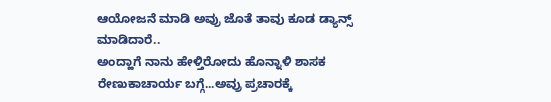ಆಯೋಜನೆ ಮಾಡಿ ಅವ್ರು ಜೊತೆ ತಾವು ಕೂಡ ಡ್ಯಾನ್ಸ್ ಮಾಡಿದಾರೆ..
ಅಂದ್ಹಾಗೆ ನಾನು ಹೇಳ್ತಿರೋದು ಹೊನ್ನಾಳಿ ಶಾಸಕ ರೇಣುಕಾಚಾರ್ಯ ಬಗ್ಗೆ...ಅವ್ರು ಪ್ರಚಾರಕ್ಕೆ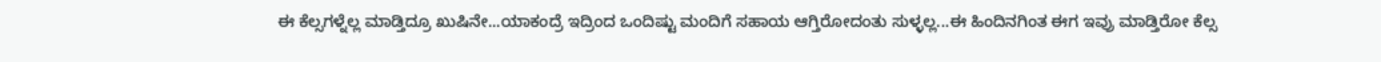ಈ ಕೆಲ್ಸಗಳ್ನೆಲ್ಲ ಮಾಡ್ತಿದ್ರೂ ಖುಷಿನೇ...ಯಾಕಂದ್ರೆ ಇದ್ರಿಂದ ಒಂದಿಷ್ಟು ಮಂದಿಗೆ ಸಹಾಯ ಆಗ್ತಿರೋದಂತು ಸುಳ್ಳಲ್ಲ...ಈ ಹಿಂದಿನಗಿಂತ ಈಗ ಇವ್ರು ಮಾಡ್ತಿರೋ ಕೆಲ್ಸ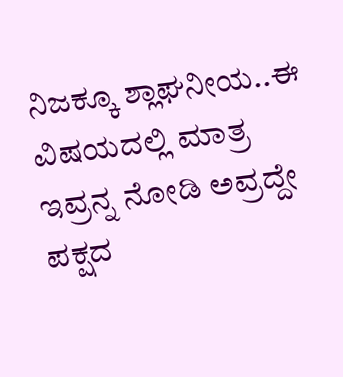ನಿಜಕ್ಕೂ ಶ್ಲಾಘನೀಯ..ಈ ವಿಷಯದಲ್ಲಿ ಮಾತ್ರ ಇವ್ರನ್ನ ನೋಡಿ ಅವ್ರದ್ದೇ ಪಕ್ಷದ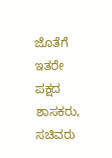ಜೊತೆಗೆ ಇತರೇ ಪಕ್ಷದ ಶಾಸಕರು, ಸಚಿವರು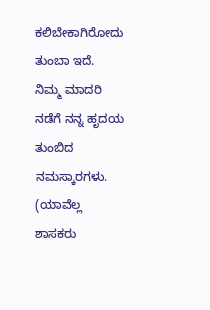ಕಲಿಬೇಕಾಗಿರೋದು ತುಂಬಾ ಇದೆ.
ನಿಮ್ಮ ಮಾದರಿ ನಡೆಗೆ ನನ್ನ ಹೃದಯ ತುಂಬಿದ ನಮಸ್ಕಾರಗಳು.
(ಯಾವೆಲ್ಲ ಶಾಸಕರು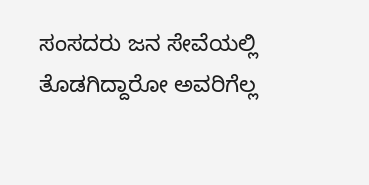ಸಂಸದರು ಜನ ಸೇವೆಯಲ್ಲಿ ತೊಡಗಿದ್ದಾರೋ ಅವರಿಗೆಲ್ಲ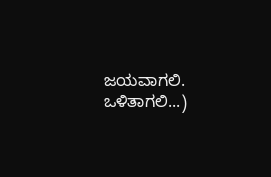ಜಯವಾಗಲಿ. ಒಳಿತಾಗಲಿ...)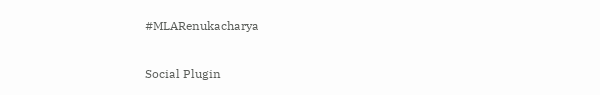#MLARenukacharya

Social Plugin